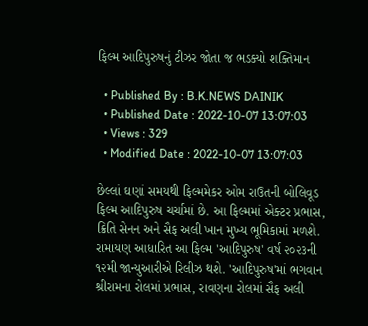ફિલ્મ આદિપુરુષનું ટીઝર જોતા જ ભડક્યો શક્તિમાન

  • Published By : B.K.NEWS DAINIK
  • Published Date : 2022-10-07 13:07:03
  • Views : 329
  • Modified Date : 2022-10-07 13:07:03

છેલ્લાં ઘણાં સમયથી ફિલ્મમેકર ઓમ રાઉતની બોલિવૂડ ફિલ્મ આદિપુરુષ ચર્ચામાં છે. આ ફિલ્મમાં એક્ટર પ્રભાસ, ક્રિતિ સેનન અને સૈફ અલી ખાન મુખ્ય ભૂમિકામાં મળશે. રામાયણ આધારિત આ ફિલ્મ 'આદિપુરુષ' વર્ષ ૨૦૨૩ની ૧૨મી જાન્યુઆરીએ રિલીઝ થશે. 'આદિપુરુષ'માં ભગવાન શ્રીરામના રોલમાં પ્રભાસ, રાવણના રોલમાં સૈફ અલી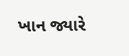ખાન જ્યારે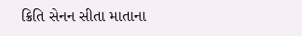ક્રિતિ સેનન સીતા માતાના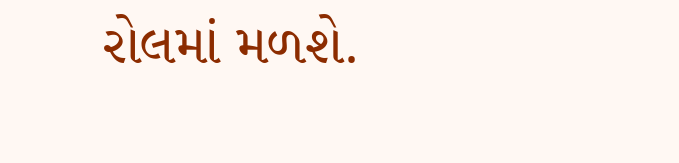રોલમાં મળશે.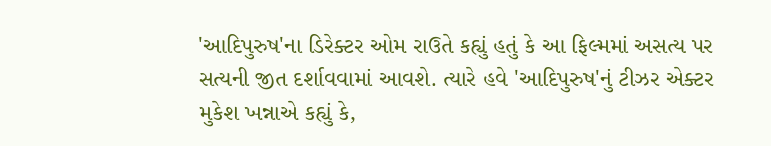'આદિપુરુષ'ના ડિરેક્ટર ઓમ રાઉતે કહ્યું હતું કે આ ફિલ્મમાં અસત્ય પર સત્યની જીત દર્શાવવામાં આવશે. ત્યારે હવે 'આદિપુરુષ'નું ટીઝર એક્ટર મુકેશ ખન્નાએ કહ્યું કે,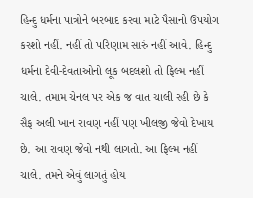હિન્દુ ધર્મના પાત્રોને બરબાદ કરવા માટે પૈસાનો ઉપયોગ કરશો નહીં. નહીં તો પરિણામ સારું નહીં આવે. હિન્દુ ધર્મના દેવી-દેવતાઓનો લૂક બદલશો તો ફિલ્મ નહીં ચાલે. તમામ ચેનલ પર એક જ વાત ચાલી રહી છે કે સૈફ અલી ખાન રાવણ નહીં પણ ખીલજી જેવો દેખાય છે. આ રાવણ જેવો નથી લાગતો. આ ફિલ્મ નહીં ચાલે. તમને એવું લાગતું હોય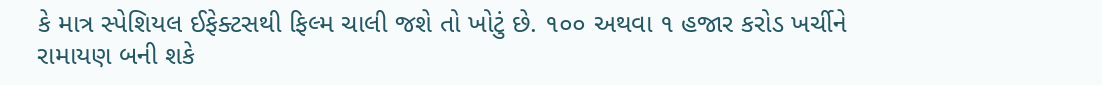કે માત્ર સ્પેશિયલ ઈફેક્ટસથી ફિલ્મ ચાલી જશે તો ખોટું છે. ૧૦૦ અથવા ૧ હજાર કરોડ ખર્ચીને રામાયણ બની શકે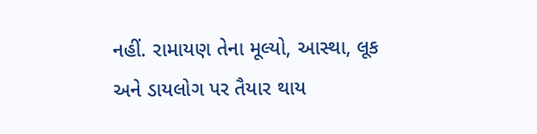નહીં. રામાયણ તેના મૂલ્યો, આસ્થા, લૂક અને ડાયલોગ પર તૈયાર થાય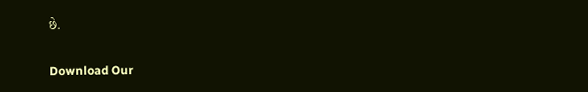છે.

Download Our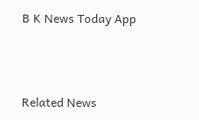B K News Today App



Related News